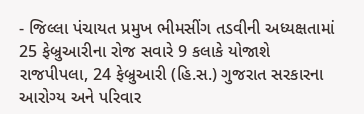- જિલ્લા પંચાયત પ્રમુખ ભીમસીંગ તડવીની અધ્યક્ષતામાં 25 ફેબ્રુઆરીના રોજ સવારે 9 કલાકે યોજાશે
રાજપીપલા, 24 ફેબ્રુઆરી (હિ.સ.) ગુજરાત સરકારના આરોગ્ય અને પરિવાર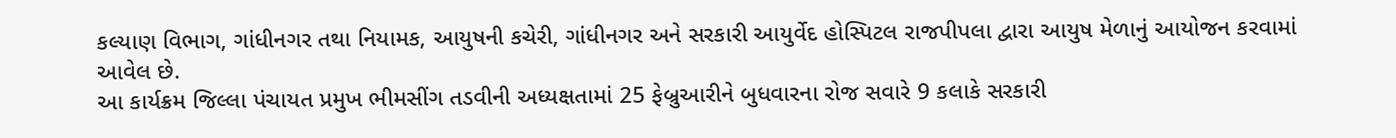કલ્યાણ વિભાગ, ગાંધીનગર તથા નિયામક, આયુષની કચેરી, ગાંધીનગર અને સરકારી આયુર્વેદ હોસ્પિટલ રાજપીપલા દ્વારા આયુષ મેળાનું આયોજન કરવામાં આવેલ છે.
આ કાર્યક્રમ જિલ્લા પંચાયત પ્રમુખ ભીમસીંગ તડવીની અધ્યક્ષતામાં 25 ફેબ્રુઆરીને બુધવારના રોજ સવારે 9 કલાકે સરકારી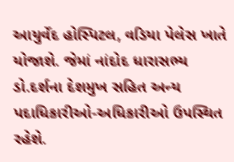આયુર્વેદ હોસ્પિટલ, વડિયા પેલેસ ખાતે યોજાશે. જેમાં નાંદોદ ધારાસભ્ય ડો.દર્શના દેશમુખ સહિત અન્ય પદાધિકારીઓ-અધિકારીઓ ઉપસ્થિત રહેશે.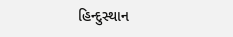હિન્દુસ્થાન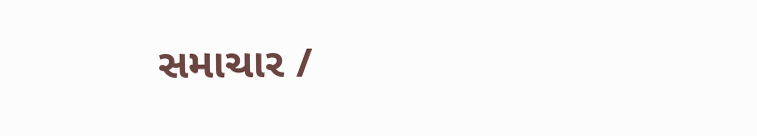સમાચાર /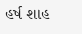હર્ષ શાહ